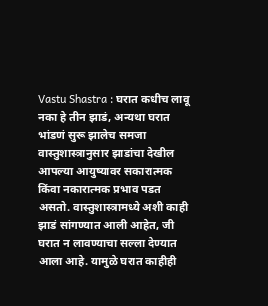Vastu Shastra : घरात कधीच लावू नका हे तीन झाडं, अन्यथा घरात भांडणं सुरू झालेच समजा
वास्तुशास्त्रानुसार झाडांचा देखील आपल्या आयुष्यावर सकारात्मक किंवा नकारात्मक प्रभाव पडत असतो. वास्तुशास्त्रामध्ये अशी काही झाडं सांगण्यात आली आहेत, जी घरात न लावण्याचा सल्ला देण्यात आला आहे. यामुळे घरात काहीही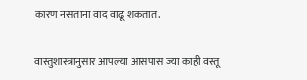कारण नसताना वाद वाढू शकतात.

वास्तुशास्त्रानुसार आपल्या आसपास ज्या काही वस्तू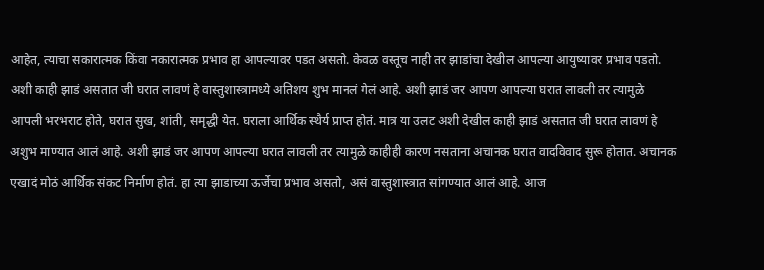आहेत, त्याचा सकारात्मक किंवा नकारात्मक प्रभाव हा आपल्यावर पडत असतो. केवळ वस्तूच नाही तर झाडांचा देखील आपल्या आयुष्यावर प्रभाव पडतो. अशी काही झाडं असतात जी घरात लावणं हे वास्तुशास्त्रामध्ये अतिशय शुभ मानलं गेलं आहे. अशी झाडं जर आपण आपल्या घरात लावली तर त्यामुळे आपली भरभराट होते, घरात सुख, शांती, समृद्धी येत. घराला आर्थिक स्थैर्य प्राप्त होतं. मात्र या उलट अशी देखील काही झाडं असतात जी घरात लावणं हे अशुभ माण्यात आलं आहे. अशी झाडं जर आपण आपल्या घरात लावली तर त्यामुळे काहीही कारण नसताना अचानक घरात वादविवाद सुरू होतात. अचानक एखादं मोठं आर्थिक संकट निर्माण होतं. हा त्या झाडाच्या ऊर्जेचा प्रभाव असतो, असं वास्तुशास्त्रात सांगण्यात आलं आहे. आज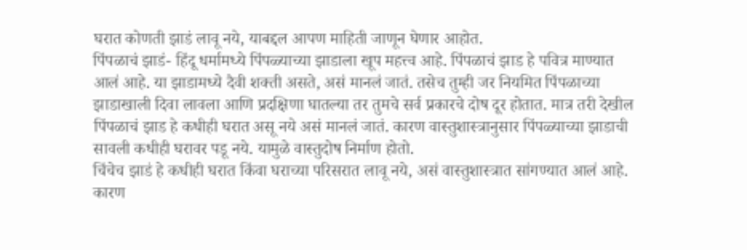घरात कोणती झाडं लावू नये, याबद्दल आपण माहिती जाणून घेणार आहोत.
पिंपळाचं झाडं- हिंदू धर्मामध्ये पिंपळ्याच्या झाडाला खूप महत्त्व आहे. पिंपळाचं झाड हे पवित्र माण्यात आलं आहे. या झाडामध्ये दैवी शक्ती असते, असं मानलं जातं. तसेच तुम्ही जर नियमित पिंपळाच्या झाडाखाली दिवा लावला आणि प्रदक्षिणा घातल्या तर तुमचे सर्व प्रकारचे दोष दूर होतात. मात्र तरी देखील पिंपळाचं झाड हे कधीही घरात असू नये असं मानलं जातं. कारण वास्तुशास्त्रानुसार पिंपळ्याच्या झाडाची सावली कधीही घरावर पडू नये. यामुळे वास्तुदोष निर्माण होतो.
चिंचेच झाडं हे कधीही घरात किंवा घराच्या परिसरात लावू नये, असं वास्तुशास्त्रात सांगण्यात आलं आहे. कारण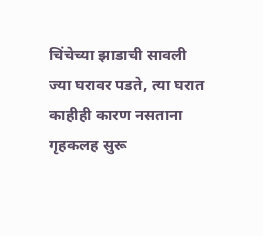चिंचेच्या झाडाची सावली ज्या घरावर पडते, त्या घरात काहीही कारण नसताना गृहकलह सुरू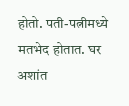होतो. पती-पत्नीमध्ये मतभेद होतात. घर अशांत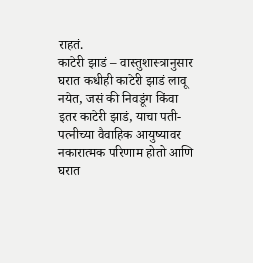राहतं.
काटेरी झाडं – वास्तुशास्त्रानुसार घरात कधीही काटेरी झाडं लावू नयेत, जसं की निवडूंग किंवा इतर काटेरी झाडं, याचा पती-पत्नीच्या वैवाहिक आयुष्यावर नकारात्मक परिणाम होतो आणि घरात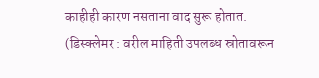काहीही कारण नसताना वाद सुरू होतात.
(डिस्क्लेमर : वरील माहिती उपलब्ध स्रोतावरून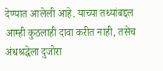देण्यात आलेली आहे. याच्या तथ्यांबद्दल आम्ही कुठलाही दावा करीत नाही, तसेच अंधश्रद्धेला दुजोरा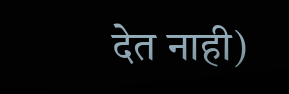देत नाही)